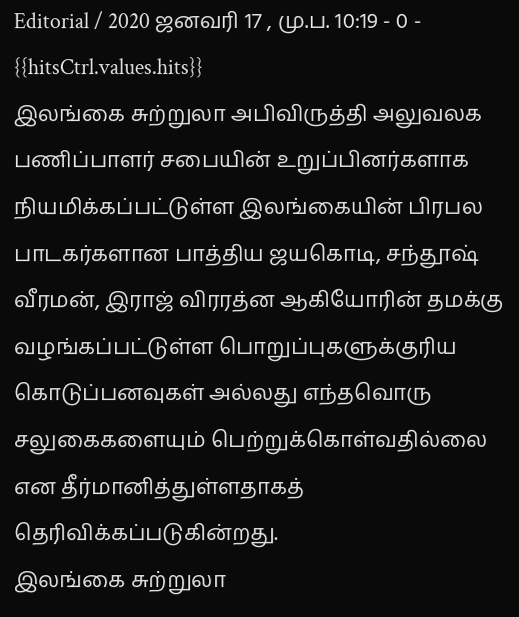Editorial / 2020 ஜனவரி 17 , மு.ப. 10:19 - 0 - {{hitsCtrl.values.hits}}
இலங்கை சுற்றுலா அபிவிருத்தி அலுவலக பணிப்பாளர் சபையின் உறுப்பினர்களாக நியமிக்கப்பட்டுள்ள இலங்கையின் பிரபல பாடகர்களான பாத்திய ஜயகொடி, சந்தூஷ் வீரமன், இராஜ் விரரத்ன ஆகியோரின் தமக்கு வழங்கப்பட்டுள்ள பொறுப்புகளுக்குரிய கொடுப்பனவுகள் அல்லது எந்தவொரு சலுகைகளையும் பெற்றுக்கொள்வதில்லை என தீர்மானித்துள்ளதாகத் தெரிவிக்கப்படுகின்றது.
இலங்கை சுற்றுலா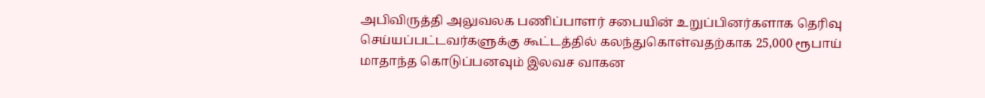அபிவிருத்தி அலுவலக பணிப்பாளர் சபையின் உறுப்பினர்களாக தெரிவு செய்யப்பட்டவர்களுக்கு கூட்டத்தில் கலந்துகொள்வதற்காக 25,000 ரூபாய் மாதாந்த கொடுப்பனவும் இலவச வாகன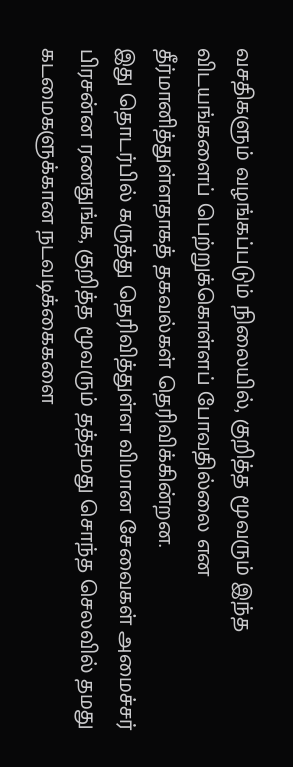வசதிகளும் வழங்கப்படும் நிலையில், குறித்த மூவரும் இந்த விடயங்களைப் பெற்றுக்கொள்ளப் போவதில்லை என தீர்மானித்துள்ளதாகத் தகவல்கள் தெரிவிக்கின்றன.
இது தொடர்பில் கருத்து தெரிவித்துள்ள விமான சேவைகள் அமைச்சர் பிரசன்ன ரணதுங்க, குறித்த மூவரும் தத்தமது சொந்த செலவில் தமது கடமைகளுக்கான நடவடிக்கைகளை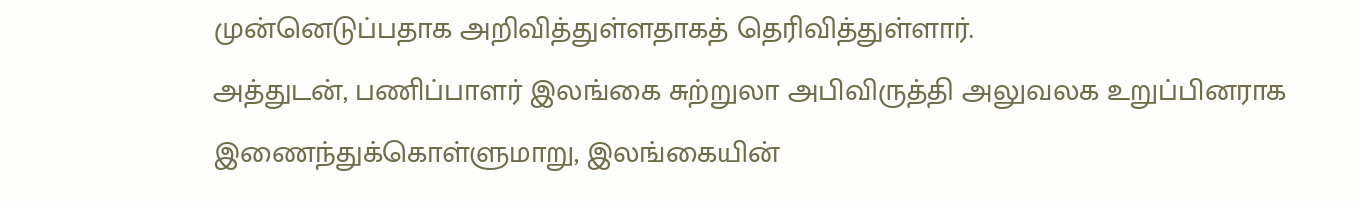முன்னெடுப்பதாக அறிவித்துள்ளதாகத் தெரிவித்துள்ளார்.
அத்துடன், பணிப்பாளர் இலங்கை சுற்றுலா அபிவிருத்தி அலுவலக உறுப்பினராக இணைந்துக்கொள்ளுமாறு, இலங்கையின்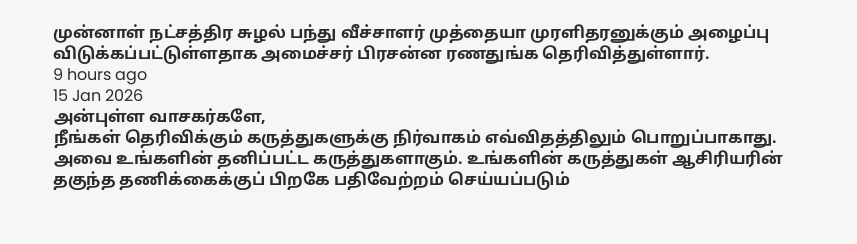முன்னாள் நட்சத்திர சுழல் பந்து வீச்சாளர் முத்தையா முரளிதரனுக்கும் அழைப்பு விடுக்கப்பட்டுள்ளதாக அமைச்சர் பிரசன்ன ரணதுங்க தெரிவித்துள்ளார்.
9 hours ago
15 Jan 2026
அன்புள்ள வாசகர்களே,
நீங்கள் தெரிவிக்கும் கருத்துகளுக்கு நிர்வாகம் எவ்விதத்திலும் பொறுப்பாகாது. அவை உங்களின் தனிப்பட்ட கருத்துகளாகும். உங்களின் கருத்துகள் ஆசிரியரின் தகுந்த தணிக்கைக்குப் பிறகே பதிவேற்றம் செய்யப்படும்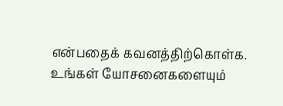என்பதைக் கவனத்திற்கொள்க. உங்கள் யோசனைகளையும்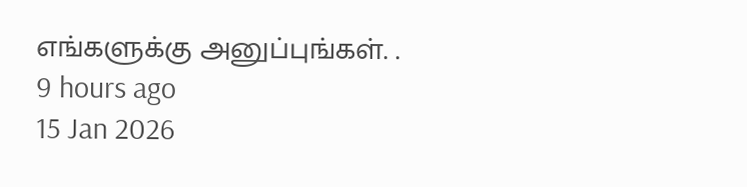எங்களுக்கு அனுப்புங்கள். .
9 hours ago
15 Jan 2026